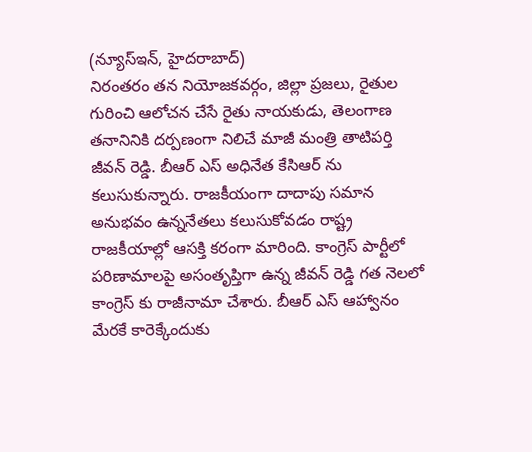(న్యూస్ఇన్, హైదరాబాద్)
నిరంతరం తన నియోజకవర్గం, జిల్లా ప్రజలు, రైతుల గురించి ఆలోచన చేసే రైతు నాయకుడు, తెలంగాణ తనానినికి దర్పణంగా నిలిచే మాజీ మంత్రి తాటిపర్తి జీవన్ రెడ్డి. బీఆర్ ఎస్ అధినేత కేసిఆర్ ను కలుసుకున్నారు. రాజకీయంగా దాదాపు సమాన అనుభవం ఉన్ననేతలు కలుసుకోవడం రాష్ట్ర రాజకీయాల్లో ఆసక్తి కరంగా మారింది. కాంగ్రెస్ పార్టీలో పరిణామాలపై అసంతృప్తిగా ఉన్న జీవన్ రెడ్డి గత నెలలో కాంగ్రెస్ కు రాజీనామా చేశారు. బీఆర్ ఎస్ ఆహ్వానం మేరకే కారెక్కేందుకు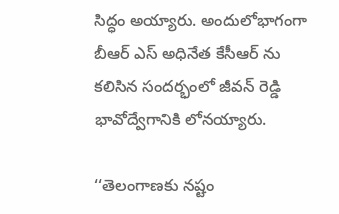సిద్ధం అయ్యారు. అందులోభాగంగా బీఆర్ ఎస్ అధినేత కేసీఆర్ ను కలిసిన సందర్భంలో జీవన్ రెడ్డి భావోద్వేగానికి లోనయ్యారు.

‘‘తెలంగాణకు నష్టం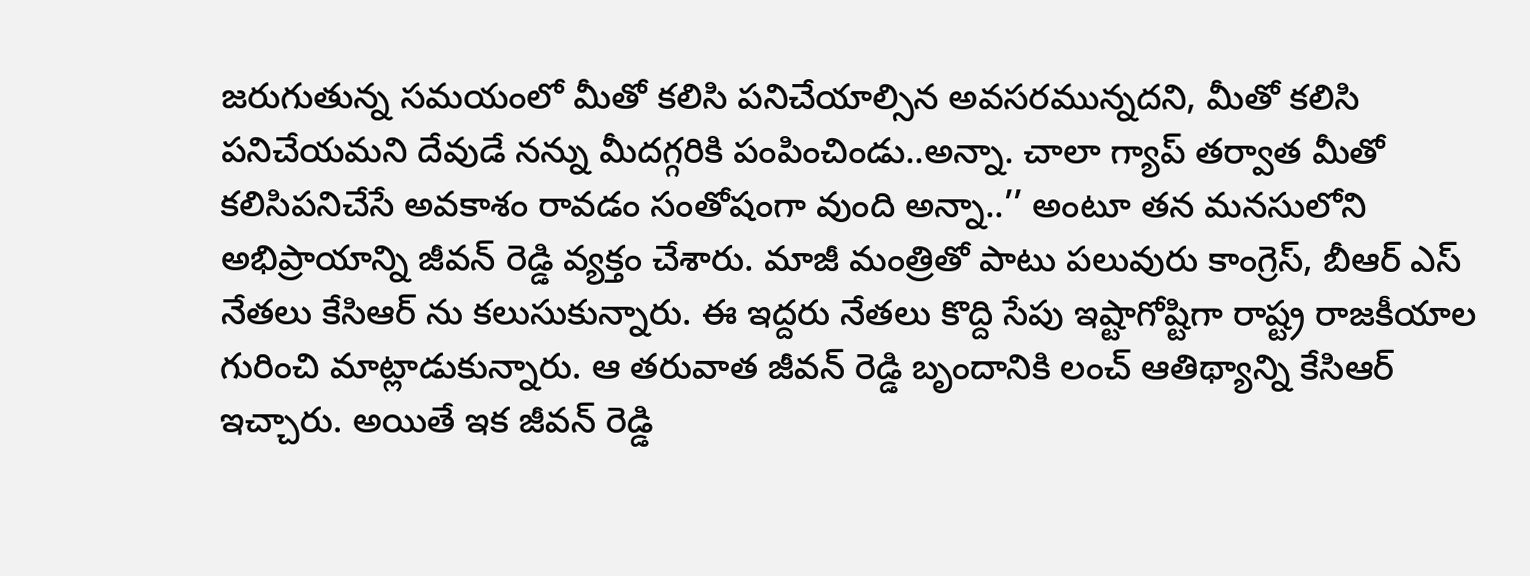జరుగుతున్న సమయంలో మీతో కలిసి పనిచేయాల్సిన అవసరమున్నదని, మీతో కలిసి పనిచేయమని దేవుడే నన్ను మీదగ్గరికి పంపించిండు..అన్నా. చాలా గ్యాప్ తర్వాత మీతో కలిసిపనిచేసే అవకాశం రావడం సంతోషంగా వుంది అన్నా..’’ అంటూ తన మనసులోని అభిప్రాయాన్ని జీవన్ రెడ్డి వ్యక్తం చేశారు. మాజీ మంత్రితో పాటు పలువురు కాంగ్రెస్, బీఆర్ ఎస్ నేతలు కేసిఆర్ ను కలుసుకున్నారు. ఈ ఇద్దరు నేతలు కొద్ది సేపు ఇష్టాగోష్టిగా రాష్ట్ర రాజకీయాల గురించి మాట్లాడుకున్నారు. ఆ తరువాత జీవన్ రెడ్డి బృందానికి లంచ్ ఆతిథ్యాన్ని కేసిఆర్ ఇచ్చారు. అయితే ఇక జీవన్ రెడ్డి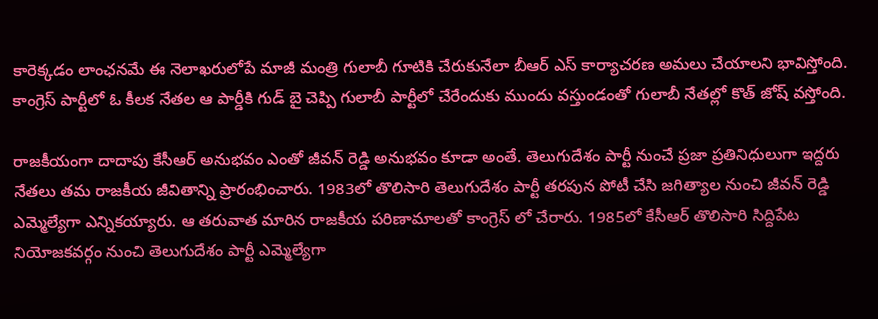కారెక్కడం లాంఛనమే ఈ నెలాఖరులోపే మాజీ మంత్రి గులాబీ గూటికి చేరుకునేలా బీఆర్ ఎస్ కార్యాచరణ అమలు చేయాలని భావిస్తోంది. కాంగ్రెస్ పార్టీలో ఓ కీలక నేతల ఆ పార్డీకి గుడ్ బై చెప్పి గులాబీ పార్టీలో చేరేందుకు ముందు వస్తుండంతో గులాబీ నేతల్లో కొత్ జోష్ వస్తోంది.

రాజకీయంగా దాదాపు కేసీఆర్ అనుభవం ఎంతో జీవన్ రెడ్డి అనుభవం కూడా అంతే. తెలుగుదేశం పార్టీ నుంచే ప్రజా ప్రతినిధులుగా ఇద్దరు నేతలు తమ రాజకీయ జీవితాన్ని ప్రారంభించారు. 1983లో తొలిసారి తెలుగుదేశం పార్టీ తరపున పోటీ చేసి జగిత్యాల నుంచి జీవన్ రెడ్డి ఎమ్మెల్యేగా ఎన్నికయ్యారు. ఆ తరువాత మారిన రాజకీయ పరిణామాలతో కాంగ్రెస్ లో చేరారు. 1985లో కేసీఆర్ తొలిసారి సిద్దిపేట నియోజకవర్గం నుంచి తెలుగుదేశం పార్టీ ఎమ్మెల్యేగా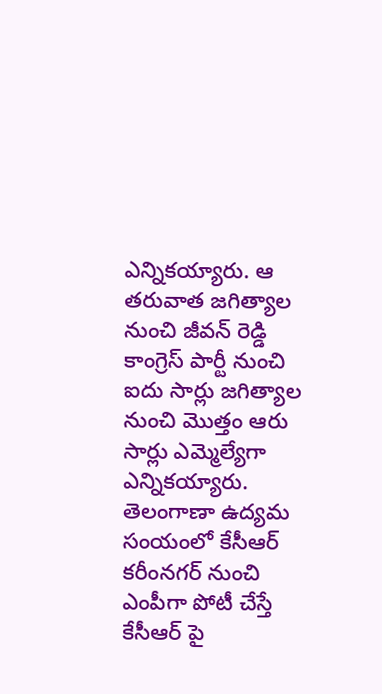ఎన్నికయ్యారు. ఆ తరువాత జగిత్యాల నుంచి జీవన్ రెడ్డి కాంగ్రెస్ పార్టీ నుంచి ఐదు సార్లు జగిత్యాల నుంచి మొత్తం ఆరు సార్లు ఎమ్మెల్యేగా ఎన్నికయ్యారు. తెలంగాణా ఉద్యమ సంయంలో కేసీఆర్ కరీంనగర్ నుంచి ఎంపీగా పోటీ చేస్తే కేసీఆర్ పై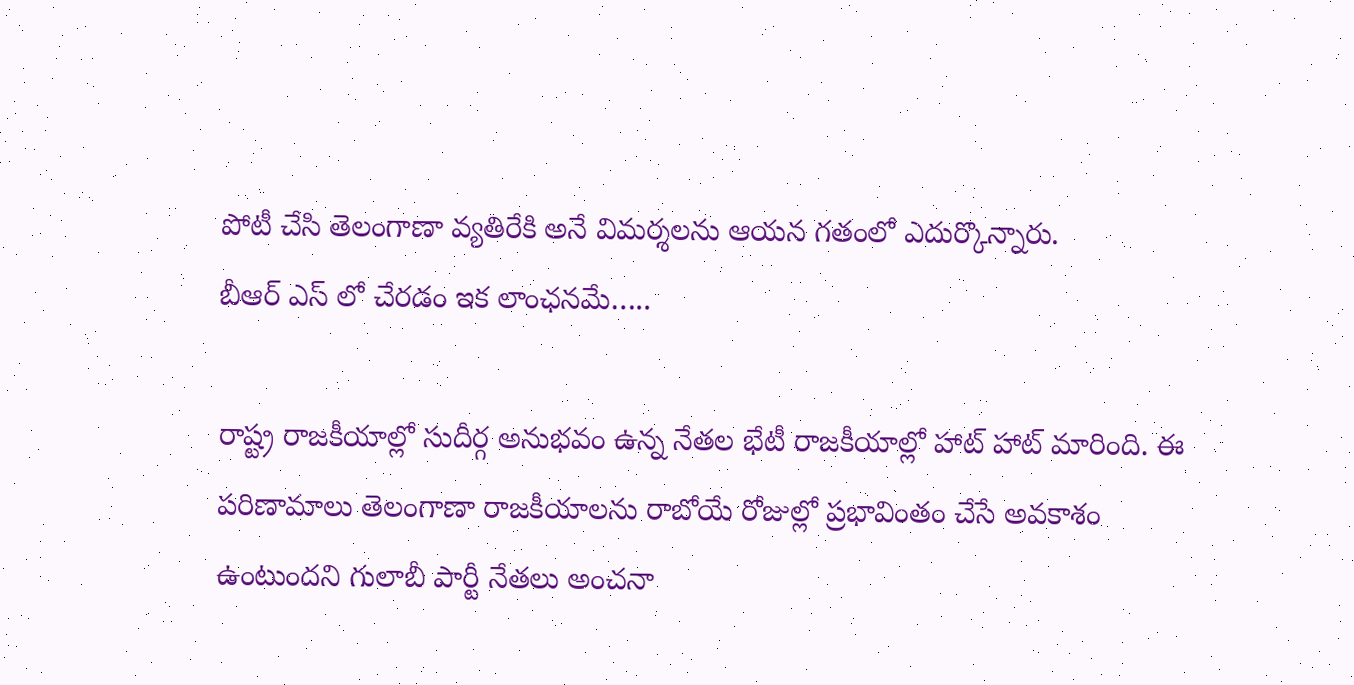పోటీ చేసి తెలంగాణా వ్యతిరేకి అనే విమర్శలను ఆయన గతంలో ఎదుర్కొన్నారు.
బీఆర్ ఎస్ లో చేరడం ఇక లాంఛనమే…..

రాష్ట్ర రాజకీయాల్లో సుదీర్గ అనుభవం ఉన్న నేతల భేటీ రాజకీయాల్లో హాట్ హాట్ మారింది. ఈ పరిణామాలు తెలంగాణా రాజకీయాలను రాబోయే రోజుల్లో ప్రభావింతం చేసే అవకాశం ఉంటుందని గులాబీ పార్టీ నేతలు అంచనా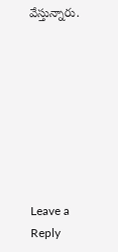వేస్తున్నారు.








Leave a Reply